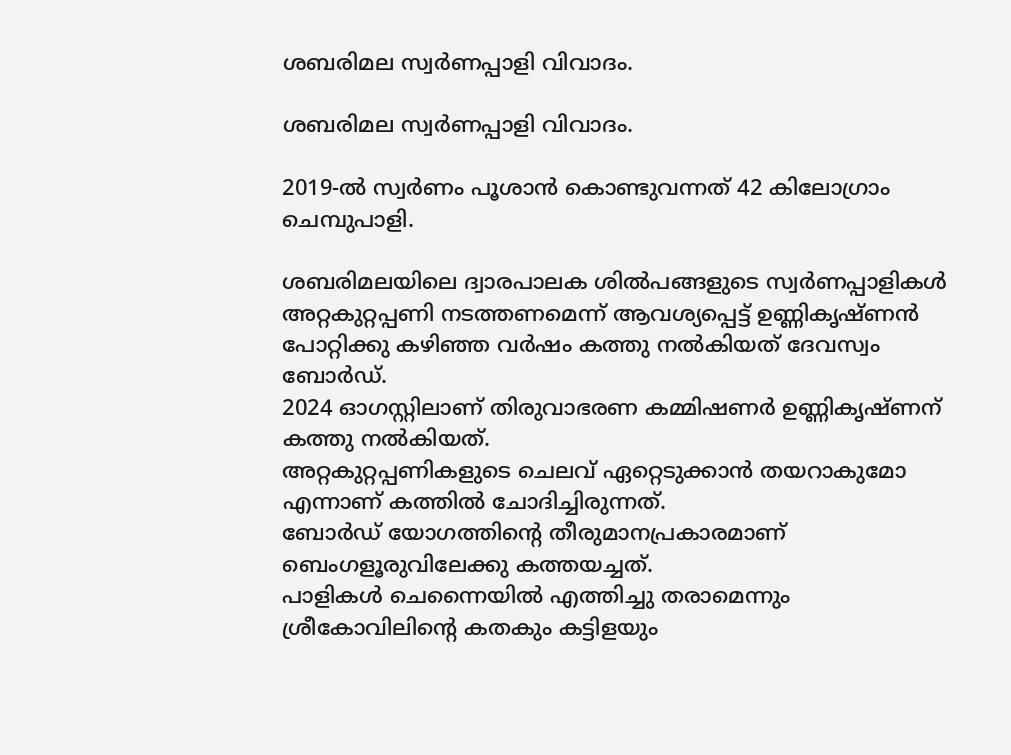ശബരിമല സ്വർണപ്പാളി വിവാദം.

ശബരിമല സ്വർണപ്പാളി വിവാദം.

2019-ൽ സ്വർണം പൂശാൻ കൊണ്ടുവന്നത് 42 കിലോഗ്രാം ചെമ്പുപാളി.

ശബരിമലയിലെ ദ്വാരപാലക ശില്‍പങ്ങളുടെ സ്വര്‍ണപ്പാളികള്‍ അറ്റകുറ്റപ്പണി നടത്തണമെന്ന് ആവശ്യപ്പെട്ട് ഉണ്ണികൃഷ്ണന്‍ പോറ്റിക്കു കഴിഞ്ഞ വര്‍ഷം കത്തു നല്‍കിയത് ദേവസ്വം ബോര്‍ഡ്.
2024 ഓഗസ്റ്റിലാണ് തിരുവാഭരണ കമ്മിഷണര്‍ ഉണ്ണികൃഷ്ണന് കത്തു നല്‍കിയത്.
അറ്റകുറ്റപ്പണികളുടെ ചെലവ് ഏറ്റെടുക്കാന്‍ തയറാകുമോ എന്നാണ് കത്തില്‍ ചോദിച്ചിരുന്നത്.
ബോര്‍ഡ് യോഗത്തിന്റെ തീരുമാനപ്രകാരമാണ് ബെംഗളൂരുവിലേക്കു കത്തയച്ചത്.
പാളികള്‍ ചെന്നൈയില്‍ എത്തിച്ചു തരാമെന്നും ശ്രീകോവിലിന്റെ കതകും കട്ടിളയും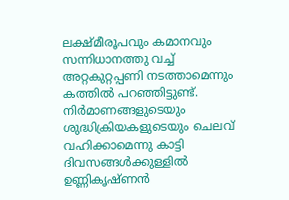ലക്ഷ്മീരൂപവും കമാനവും സന്നിധാനത്തു വച്ച് അറ്റകുറ്റപ്പണി നടത്താമെന്നും കത്തില്‍ പറഞ്ഞിട്ടുണ്ട്.
നിര്‍മാണങ്ങളുടെയും ശുദ്ധിക്രിയകളുടെയും ചെലവ് വഹിക്കാമെന്നു കാട്ടി ദിവസങ്ങള്‍ക്കുള്ളില്‍ ഉണ്ണികൃഷ്ണന്‍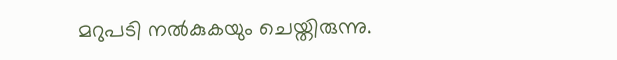മറുപടി നല്‍കുകയും ചെയ്തിരുന്നു.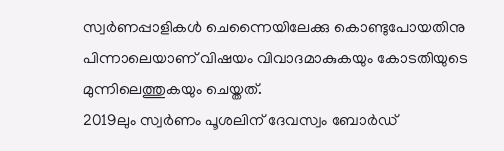സ്വര്‍ണപ്പാളികള്‍ ചെന്നൈയിലേക്കു കൊണ്ടുപോയതിനു പിന്നാലെയാണ് വിഷയം വിവാദമാകുകയും കോടതിയുടെ മുന്നിലെത്തുകയും ചെയ്തത്.
2019ലും സ്വര്‍ണം പൂശലിന് ദേവസ്വം ബോര്‍ഡ്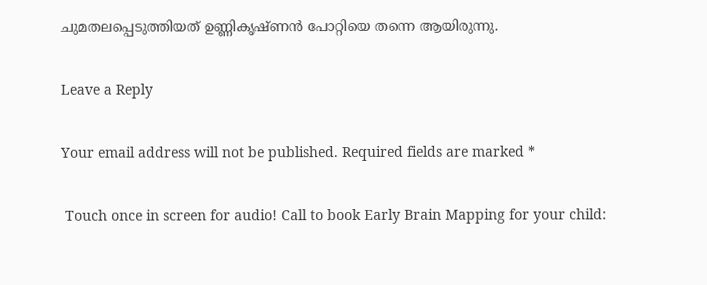ചുമതലപ്പെടുത്തിയത് ഉണ്ണികൃഷ്ണന്‍ പോറ്റിയെ തന്നെ ആയിരുന്നു.

Leave a Reply

Your email address will not be published. Required fields are marked *

 Touch once in screen for audio! Call to book Early Brain Mapping for your child: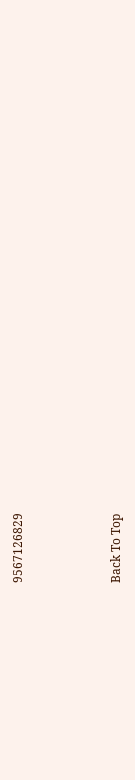9567126829



Back To Top